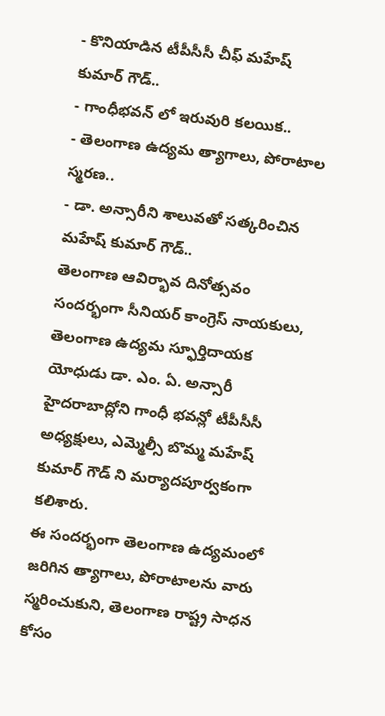- కొనియాడిన టీపీసీసీ చీఫ్ మహేష్ కుమార్ గౌడ్..
- గాంధీభవన్ లో ఇరువురి కలయిక..
- తెలంగాణ ఉద్యమ త్యాగాలు, పోరాటాల స్మరణ..
- డా. అన్సారీని శాలువతో సత్కరించిన మహేష్ కుమార్ గౌడ్..
తెలంగాణ ఆవిర్భావ దినోత్సవం సందర్భంగా సీనియర్ కాంగ్రెస్ నాయకులు, తెలంగాణ ఉద్యమ స్ఫూర్తిదాయక యోధుడు డా. ఎం. ఏ. అన్సారీ హైదరాబాద్లోని గాంధీ భవన్లో టీపీసీసీ అధ్యక్షులు, ఎమ్మెల్సీ బొమ్మ మహేష్ కుమార్ గౌడ్ ని మర్యాదపూర్వకంగా కలిశారు.
ఈ సందర్భంగా తెలంగాణ ఉద్యమంలో జరిగిన త్యాగాలు, పోరాటాలను వారు స్మరించుకుని, తెలంగాణ రాష్ట్ర సాధన కోసం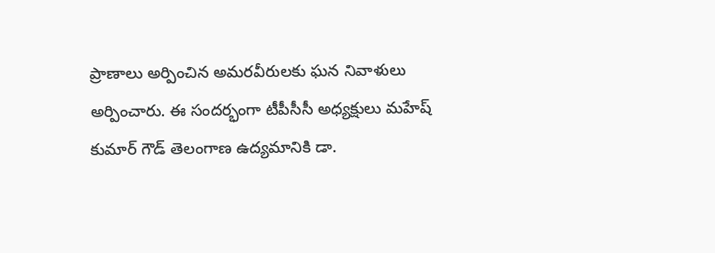ప్రాణాలు అర్పించిన అమరవీరులకు ఘన నివాళులు అర్పించారు. ఈ సందర్భంగా టీపీసీసీ అధ్యక్షులు మహేష్ కుమార్ గౌడ్ తెలంగాణ ఉద్యమానికి డా.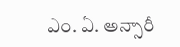ఎం. ఏ. అన్సారీ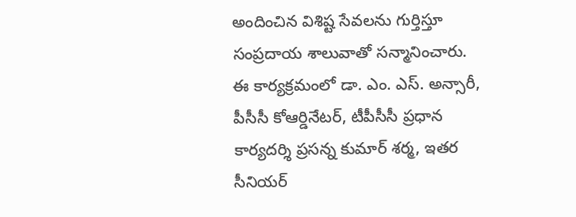అందించిన విశిష్ట సేవలను గుర్తిస్తూ సంప్రదాయ శాలువాతో సన్మానించారు. ఈ కార్యక్రమంలో డా. ఎం. ఎస్. అన్సారీ, పీసీసీ కోఆర్డినేటర్, టీపీసీసీ ప్రధాన కార్యదర్శి ప్రసన్న కుమార్ శర్మ, ఇతర సీనియర్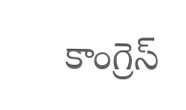కాంగ్రెస్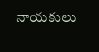నాయకులు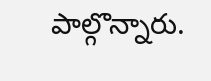పాల్గొన్నారు.